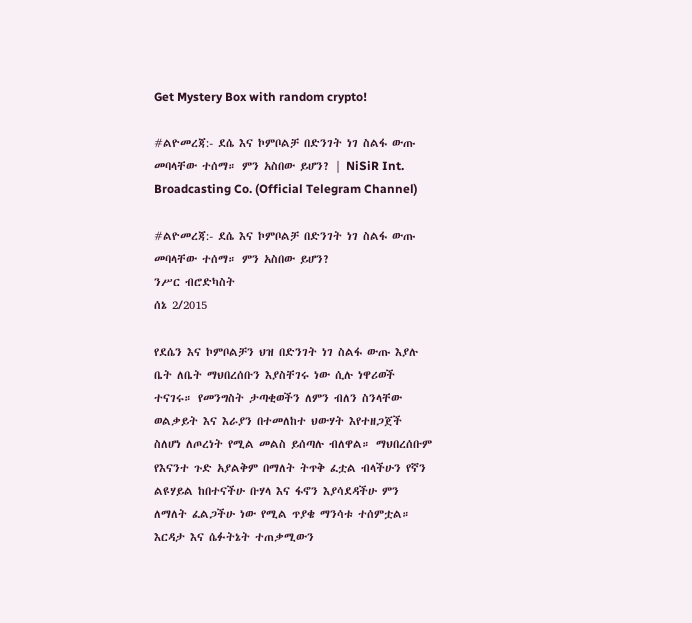Get Mystery Box with random crypto!

#ልዮመረጃ:- ደሴ እና ኮምቦልቻ በድንገት ነገ ስልፋ ውጡ መባላቸው ተሰማ። ምን አስበው ይሆን? | NiSiR Int. Broadcasting Co. (Official Telegram Channel)

#ልዮመረጃ:- ደሴ እና ኮምቦልቻ በድንገት ነገ ስልፋ ውጡ መባላቸው ተሰማ። ምን አስበው ይሆን?
ንሥር ብሮድካስት
ሰኔ 2/2015

የደሴን እና ኮምቦልቻን ህዝ በድንገት ነገ ስልፋ ውጡ እያሉ ቤት ለቤት ማህበረሰቡን እያስቸገሩ ነው ሲሉ ነዋሪወች ተናገሩ። የመንግስት ታጣቂወችን ለምን ብለን ስንላቸው ወልቃይት እና እራያን በተመለከተ ህውሃት እየተዘጋጀች ስለሆነ ለጦረነት የሚል መልስ ይሰጣሉ ብለዋል። ማህበረሰቡም የእናንተ ጉድ አያልቅም በማለት ትጥቅ ፈቷል ብላችሁን የኛን ልዩሃይል ከበተናችሁ ቡሃላ እና ፋኖን እያሳደዳችሁ ምን ለማለት ፈልጋችሁ ነው የሚል ጥያቄ ማንሳቱ ተሰምቷል። እርዳታ እና ሴፉትኔት ተጠቃሚውን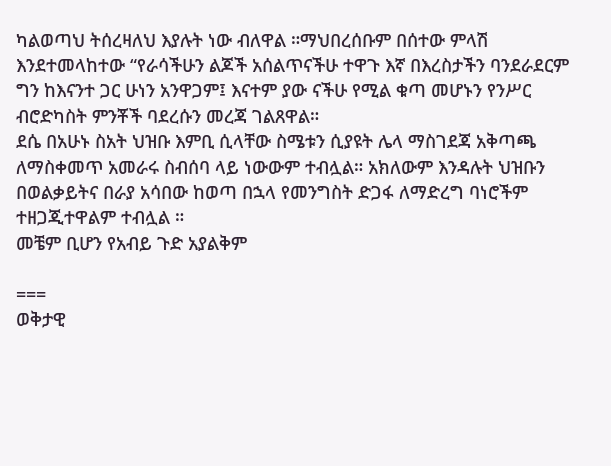ካልወጣህ ትሰረዛለህ እያሉት ነው ብለዋል ።ማህበረሰቡም በሰተው ምላሽ እንደተመላከተው “የራሳችሁን ልጆች አሰልጥናችሁ ተዋጉ እኛ በእረስታችን ባንደራደርም ግን ከእናንተ ጋር ሁነን አንዋጋም፤ እናተም ያው ናችሁ የሚል ቁጣ መሆኑን የንሥር ብሮድካስት ምንቾች ባደረሱን መረጃ ገልጸዋል።
ደሴ በአሁኑ ስአት ህዝቡ እምቢ ሲላቸው ስሜቱን ሲያዩት ሌላ ማስገደጃ አቅጣጫ ለማስቀመጥ አመራሩ ስብሰባ ላይ ነውውም ተብሏል። አክለውም እንዳሉት ህዝቡን በወልቃይትና በራያ አሳበው ከወጣ በኋላ የመንግስት ድጋፋ ለማድረግ ባነሮችም ተዘጋጂተዋልም ተብሏል ።
መቼም ቢሆን የአብይ ጉድ አያልቅም

===
ወቅታዊ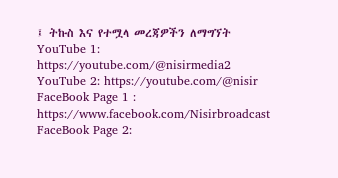፤ ትኩስ እና የተሟላ መረጃዎችን ለማግኘት
YouTube 1: https://youtube.com/@nisirmedia2
YouTube 2: https://youtube.com/@nisir
FaceBook Page 1 : https://www.facebook.com/Nisirbroadcast
FaceBook Page 2: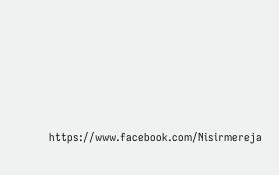https://www.facebook.com/Nisirmereja